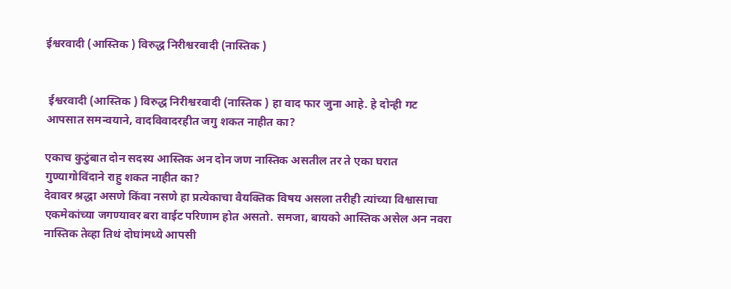ईश्वरवादी (आस्तिक ) विरुद्ध निरीश्वरवादी (नास्तिक )


 ईश्वरवादी (आस्तिक ) विरुद्ध निरीश्वरवादी (नास्तिक ) हा वाद फार जुना आहे. हे दोन्ही गट आपसात समन्वयाने, वादविवादरहीत जगु शकत नाहीत का?

एकाच कुटुंबात दोन सदस्य आस्तिक अन दोन जण नास्तिक असतील तर ते एका घरात गुण्यागोविंदाने राहु शकत नाहीत का?
देवावर श्रद्धा असणे किंवा नसणे हा प्रत्येकाचा वैयक्तिक विषय असला तरीही त्यांच्या विश्वासाचा एकमेकांच्या जगण्यावर बरा वाईट परिणाम होत असतो. समजा, बायको आस्तिक असेल अन नवरा नास्तिक तेव्हा तिथं दोघांमध्ये आपसी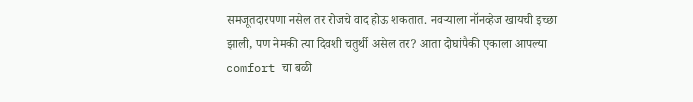समजूतदारपणा नसेल तर रोजचे वाद होऊ शकतात. नवऱ्याला नॉनव्हेज खायची इच्छा झाली, पण नेमकी त्या दिवशी चतुर्थी असेल तर? आता दोघांपैकी एकाला आपल्या comfort चा बळी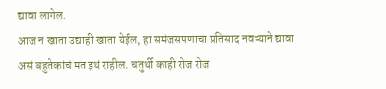द्यावा लागेल.
आज न खाता उद्याही खाता येईल, हा समंजसपणाचा प्रतिसाद नवऱ्याने द्यावा असं बहुतेकांचं मत इथं राहील. चतुर्थी काही रोज रोज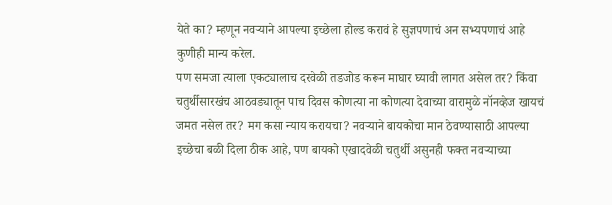येते का? म्हणून नवऱ्याने आपल्या इच्छेला होल्ड करावं हे सुज्ञपणाचं अन सभ्यपणाचं आहे कुणीही मान्य करेल.
पण समजा त्याला एकट्यालाच दरवेळी तडजोड करून माघार घ्यावी लागत असेल तर? किंवा चतुर्थीसारखंच आठवड्यातून पाच दिवस कोणत्या ना कोणत्या देवाच्या वारामुळे नॉनव्हेज खायचं जमत नसेल तर? मग कसा न्याय करायचा? नवऱ्याने बायकोचा मान ठेवण्यासाठी आपल्या इच्छेचा बळी दिला ठीक आहे, पण बायको एखादवेळी चतुर्थी असुनही फक्त नवऱ्याच्या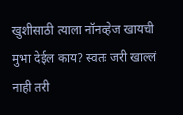खुशीसाठी त्याला नॉनव्हेज खायची मुभा देईल काय? स्वतः जरी खाल्लं नाही तरी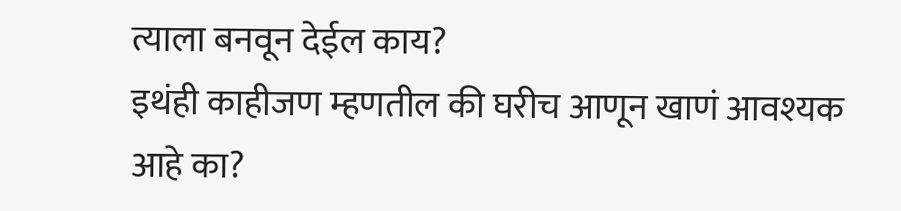त्याला बनवून देईल काय?
इथंही काहीजण म्हणतील की घरीच आणून खाणं आवश्यक आहे का?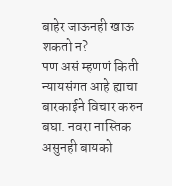बाहेर जाऊनही खाऊ शकतो न?
पण असं म्हणणं किती न्यायसंगत आहे ह्याचा बारकाईने विचार करुन बघा. नवरा नास्तिक असुनही बायको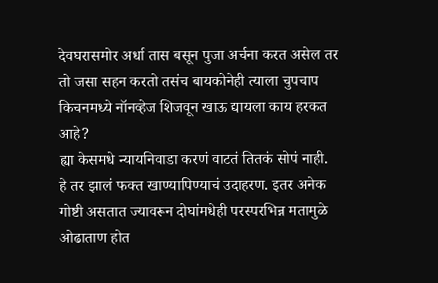देवघरासमोर अर्धा तास बसून पुजा अर्चना करत असेल तर तो जसा सहन करतो तसंच बायकोनेही त्याला चुपचाप किचनमध्ये नॉनव्हेज शिजवून खाऊ द्यायला काय हरकत आहे?
ह्या केसमधे न्यायनिवाडा करणं वाटतं तितकं सोपं नाही.
हे तर झालं फक्त खाण्यापिण्याचं उदाहरण. इतर अनेक गोष्टी असतात ज्यावरून दोघांमधेही परस्परभिन्न मतामुळे ओढाताण होत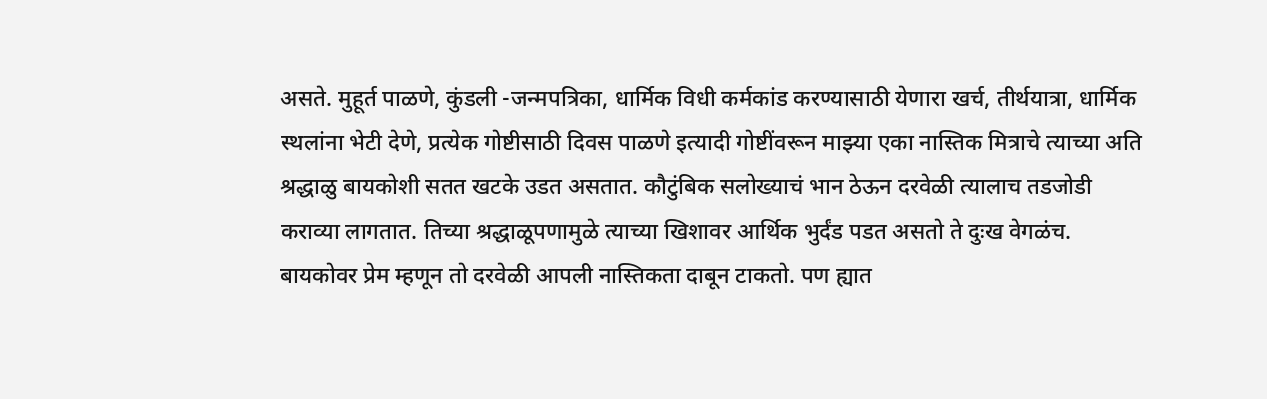असते. मुहूर्त पाळणे, कुंडली -जन्मपत्रिका, धार्मिक विधी कर्मकांड करण्यासाठी येणारा खर्च, तीर्थयात्रा, धार्मिक स्थलांना भेटी देणे, प्रत्येक गोष्टीसाठी दिवस पाळणे इत्यादी गोष्टींवरून माझ्या एका नास्तिक मित्राचे त्याच्या अति श्रद्धाळु बायकोशी सतत खटके उडत असतात. कौटुंबिक सलोख्याचं भान ठेऊन दरवेळी त्यालाच तडजोडी कराव्या लागतात. तिच्या श्रद्धाळूपणामुळे त्याच्या खिशावर आर्थिक भुर्दंड पडत असतो ते दुःख वेगळंच.
बायकोवर प्रेम म्हणून तो दरवेळी आपली नास्तिकता दाबून टाकतो. पण ह्यात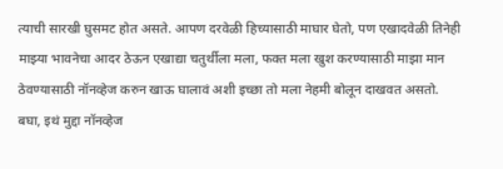त्याची सारखी घुसमट होत असते. आपण दरवेळी हिच्यासाठी माघार घेतो, पण एखादवेळी तिनेही माझ्या भावनेचा आदर ठेऊन एखाद्या चतुर्थीला मला, फक्त मला खुश करण्यासाठी माझा मान ठेवण्यासाठी नॉनव्हेज करुन खाऊ घालावं अशी इच्छा तो मला नेहमी बोलून दाखवत असतो.
बघा, इथं मुद्दा नॉनव्हेज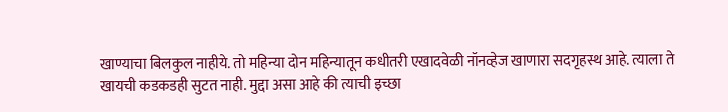खाण्याचा बिलकुल नाहीये. तो महिन्या दोन महिन्यातून कधीतरी एखादवेळी नॉनव्हेज खाणारा सदगृहस्थ आहे. त्याला ते खायची कडकडही सुटत नाही. मुद्दा असा आहे की त्याची इच्छा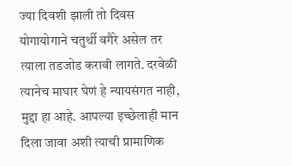ज्या दिवशी झाली तो दिवस योगायोगाने चतुर्थी वगैरे असेल तर त्याला तडजोड करावी लागते. दरवेळी त्यानेच माघार घेणं हे न्यायसंगत नाही, मुद्दा हा आहे. आपल्या इच्छेलाही मान दिला जावा अशी त्याची प्रामाणिक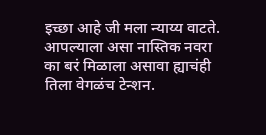इच्छा आहे जी मला न्याय्य वाटते.
आपल्याला असा नास्तिक नवरा का बरं मिळाला असावा ह्याचंही तिला वेगळंच टेन्शन.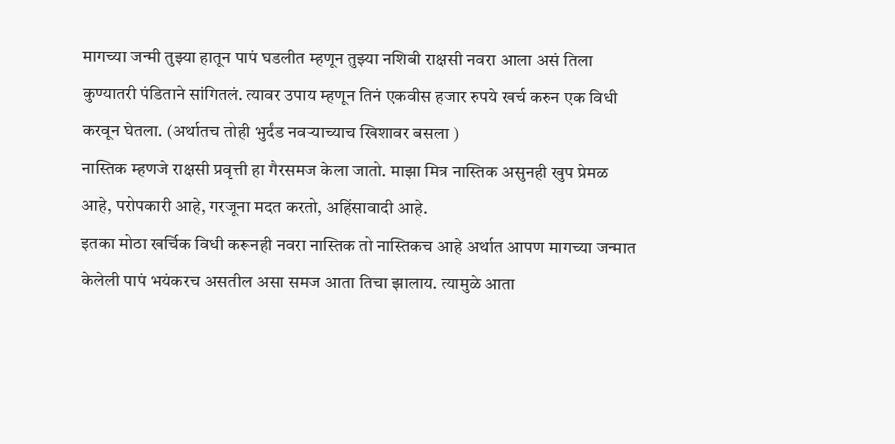मागच्या जन्मी तुझ्या हातून पापं घडलीत म्हणून तुझ्या नशिबी राक्षसी नवरा आला असं तिला कुण्यातरी पंडिताने सांगितलं. त्यावर उपाय म्हणून तिनं एकवीस हजार रुपये खर्च करुन एक विधी करवून घेतला. (अर्थातच तोही भुर्दंड नवऱ्याच्याच खिशावर बसला )
नास्तिक म्हणजे राक्षसी प्रवृत्ती हा गैरसमज केला जातो. माझा मित्र नास्तिक असुनही खुप प्रेमळ आहे, परोपकारी आहे, गरजूना मदत करतो, अहिंसावादी आहे.
इतका मोठा खर्चिक विधी करूनही नवरा नास्तिक तो नास्तिकच आहे अर्थात आपण मागच्या जन्मात केलेली पापं भयंकरच असतील असा समज आता तिचा झालाय. त्यामुळे आता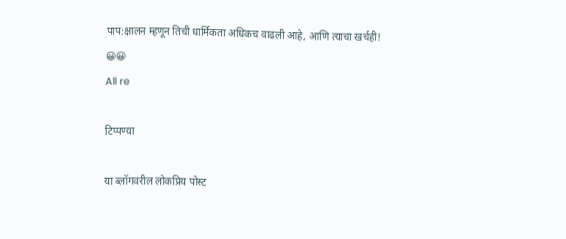पाप:क्षालन म्हणून तिची धार्मिकता अधिकच वाढली आहे, आणि त्याचा खर्चही! 😀😀
All re

टिप्पण्या

या ब्लॉगवरील लोकप्रिय पोस्ट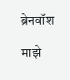ब्रेनवॉश

माझे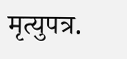मृत्युपत्र.